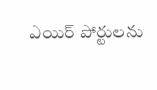ఎయిర్ పోర్టులను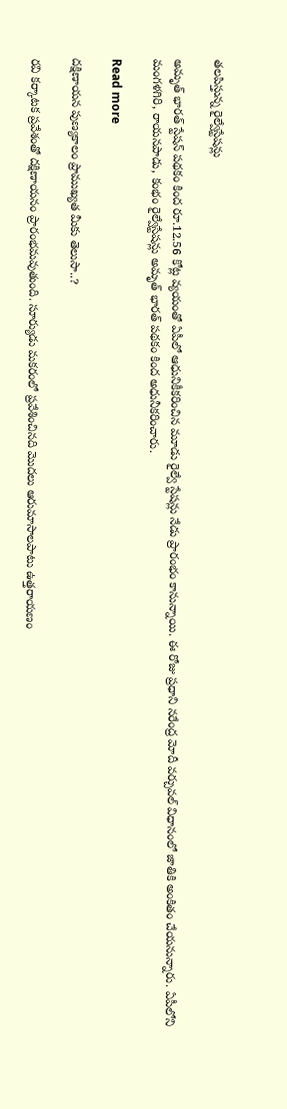తలపిస్తున్న రైల్వేస్టేషన్లు

అమృత్ భారత్ స్టేషన్ పథకం కింద రూ.12.56 కోట్ల వ్యయంతో ఏపీలో ఆధునికీకరించిన మూడు రైల్వే స్టేషన్లు నేడు ప్రారంభం కానున్నాయి. ఈ రోజు ప్రధాని నరేంద్ర మోదీ వర్చువల్ విధానంలో జాతికి అంకితం చేయనున్నారు. ఏపీలోని మంగళగిరి, రాయనపాడు, కంభం రైల్వేస్టేషన్లు అమృత్ భారత్ పథకం కింద అధునీకరించారు.

Read more

దక్షిణాయన పుణ్యకాలం ప్రాముఖ్యత మీకు తెలుసా..?

రవి కర్కాటక ప్రవేశంతో దక్షిణాయనం ప్రారంభమవుతుంది. సూర్యుడు మకరంలో ప్రవేశించినది మొదలు ఆరుమాసాలపాటు ఉత్తరాయణం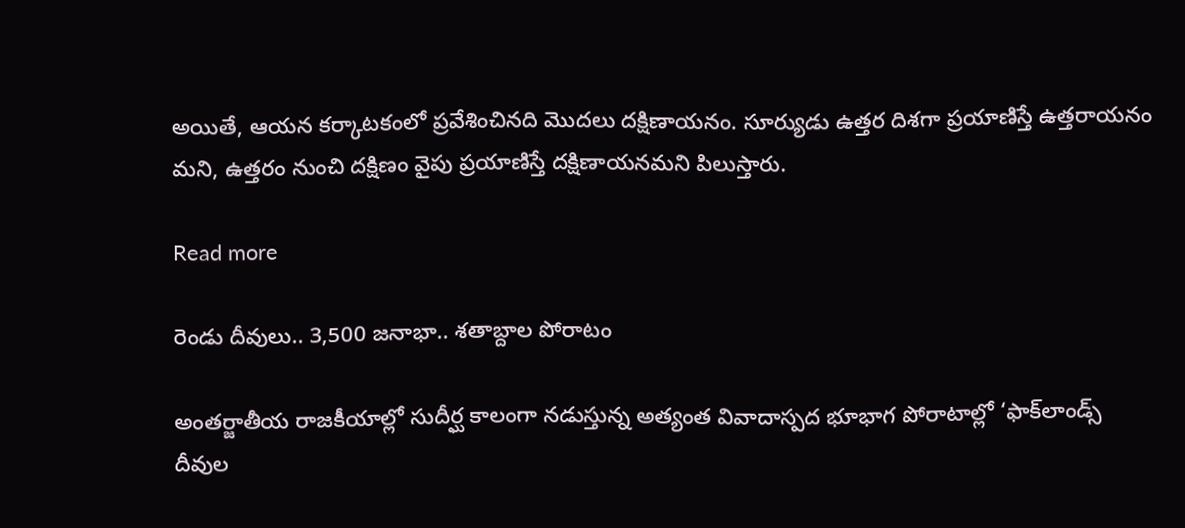అయితే, ఆయన కర్కాటకంలో ప్రవేశించినది మొదలు దక్షిణాయనం. సూర్యుడు ఉత్తర దిశగా ప్రయాణిస్తే ఉత్తరాయనం మని, ఉత్తరం నుంచి దక్షిణం వైపు ప్రయాణిస్తే దక్షిణాయనమని పిలుస్తారు.

Read more

రెండు దీవులు.. 3,500 జనాభా.. శతాబ్దాల పోరాటం

అంతర్జాతీయ రాజకీయాల్లో సుదీర్ఘ కాలంగా నడుస్తున్న అత్యంత వివాదాస్పద భూభాగ పోరాటాల్లో ‘ఫాక్‌లాండ్స్ దీవుల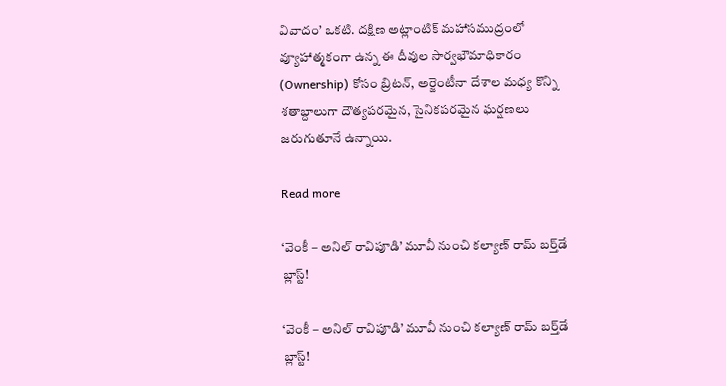వివాదం’ ఒకటి. దక్షిణ అట్లాంటిక్ మహాసముద్రంలో వ్యూహాత్మకంగా ఉన్న ఈ దీవుల సార్వభౌమాధికారం (Ownership) కోసం బ్రిటన్, అర్జెంటీనా దేశాల మధ్య కొన్ని శతాబ్దాలుగా దౌత్యపరమైన, సైనికపరమైన ఘర్షణలు జరుగుతూనే ఉన్నాయి.

Read more

‘వెంకీ – అనిల్ రావిపూడి’ మూవీ నుంచి కల్యాణ్ రామ్ బ‌ర్త్‌డే బ్లాస్ట్!

‘వెంకీ – అనిల్ రావిపూడి’ మూవీ నుంచి కల్యాణ్ రామ్ బ‌ర్త్‌డే బ్లాస్ట్!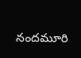నందమూరి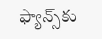ఫ్యాన్స్‌కు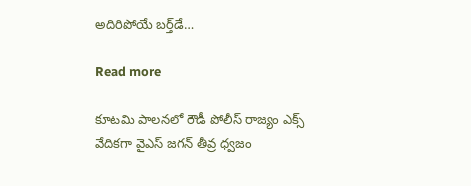అదిరిపోయే బర్త్‌డే…

Read more

కూటమి పాలనలో రౌడీ పోలీస్ రాజ్యం ఎక్స్ వేదికగా వైఎస్ జగన్ తీవ్ర ధ్వజం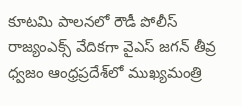కూటమి పాలనలో రౌడీ పోలీస్ రాజ్యంఎక్స్ వేదికగా వైఎస్ జగన్ తీవ్ర ధ్వజం ఆంధ్రప్రదేశ్‌లో ముఖ్యమంత్రి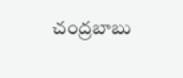చంద్రబాబు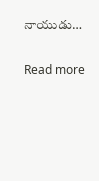నాయుడు…

Read more